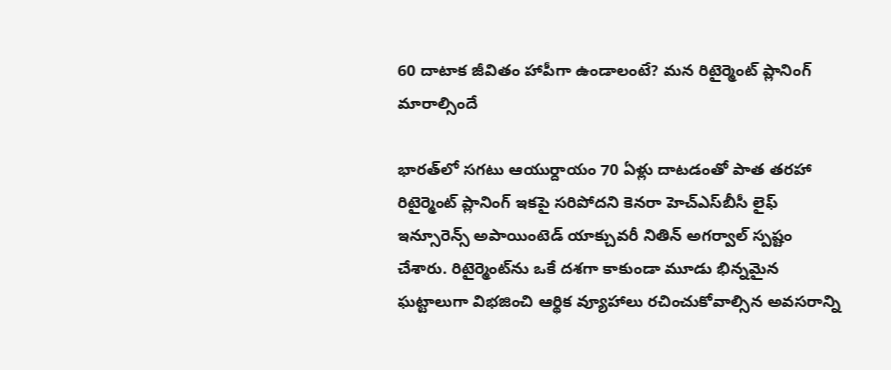60 దాటాక జీవితం హాపీగా ఉండాలంటే? మన రిటైర్మెంట్‌ ప్లానింగ్‌ మారాల్సిందే

భారత్‌లో సగటు ఆయుర్దాయం 70 ఏళ్లు దాటడంతో పాత తరహా రిటైర్మెంట్ ప్లానింగ్ ఇకపై సరిపోదని కెనరా హెచ్‌ఎస్‌బీసీ లైఫ్ ఇన్సూరెన్స్ అపాయింటెడ్ యాక్చువరీ నితిన్ అగర్వాల్ స్పష్టం చేశారు. రిటైర్మెంట్‌ను ఒకే దశగా కాకుండా మూడు భిన్నమైన ఘట్టాలుగా విభజించి ఆర్థిక వ్యూహాలు రచించుకోవాల్సిన అవసరాన్ని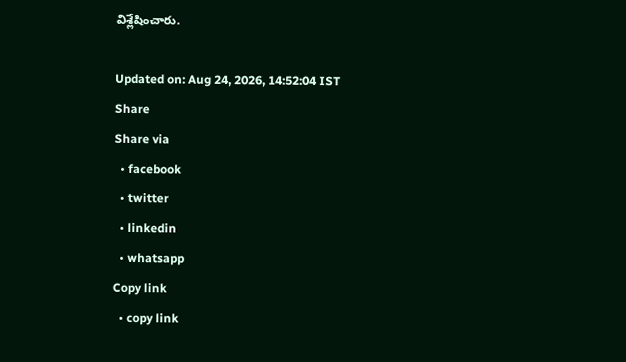విశ్లేషించారు.

Updated on: Aug 24, 2026, 14:52:04 IST
Share
Share via
  • facebook
  • twitter
  • linkedin
  • whatsapp
Copy link
  • copy link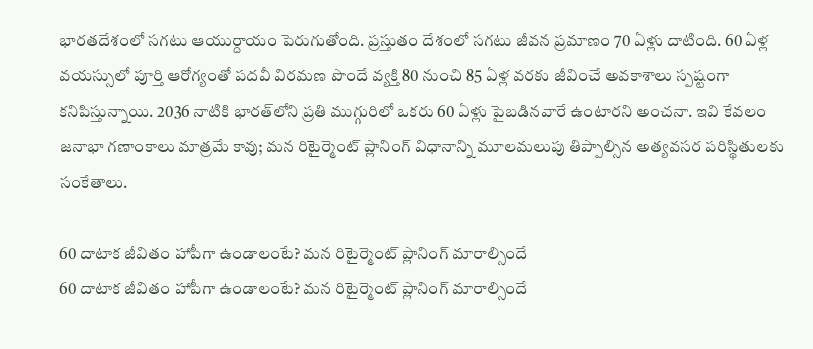భారతదేశంలో సగటు ఆయుర్దాయం పెరుగుతోంది. ప్రస్తుతం దేశంలో సగటు జీవన ప్రమాణం 70 ఏళ్లు దాటింది. 60 ఏళ్ల వయస్సులో పూర్తి ఆరోగ్యంతో పదవీ విరమణ పొందే వ్యక్తి 80 నుంచి 85 ఏళ్ల వరకు జీవించే అవకాశాలు స్పష్టంగా కనిపిస్తున్నాయి. 2036 నాటికి భారత్‌లోని ప్రతి ముగ్గురిలో ఒకరు 60 ఏళ్లు పైబడినవారే ఉంటారని అంచనా. ఇవి కేవలం జనాభా గణాంకాలు మాత్రమే కావు; మన రిటైర్మెంట్ ప్లానింగ్ విధానాన్ని మూలమలుపు తిప్పాల్సిన అత్యవసర పరిస్థితులకు సంకేతాలు.

60 దాటాక జీవితం హాపీగా ఉండాలంటే? మన రిటైర్మెంట్‌ ప్లానింగ్‌ మారాల్సిందే
60 దాటాక జీవితం హాపీగా ఉండాలంటే? మన రిటైర్మెంట్‌ ప్లానింగ్‌ మారాల్సిందే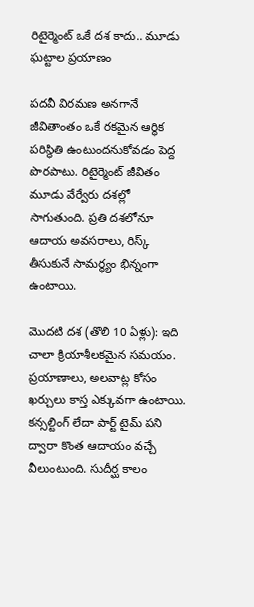రిటైర్మెంట్ ఒకే దశ కాదు.. మూడు ఘట్టాల ప్రయాణం

పదవీ విరమణ అనగానే జీవితాంతం ఒకే రకమైన ఆర్థిక పరిస్థితి ఉంటుందనుకోవడం పెద్ద పొరపాటు. రిటైర్మెంట్ జీవితం మూడు వేర్వేరు దశల్లో సాగుతుంది. ప్రతి దశలోనూ ఆదాయ అవసరాలు, రిస్క్ తీసుకునే సామర్థ్యం భిన్నంగా ఉంటాయి.

మొదటి దశ (తొలి 10 ఏళ్లు): ఇది చాలా క్రియాశీలకమైన సమయం. ప్రయాణాలు, అలవాట్ల కోసం ఖర్చులు కాస్త ఎక్కువగా ఉంటాయి. కన్సల్టింగ్ లేదా పార్ట్ టైమ్ పని ద్వారా కొంత ఆదాయం వచ్చే వీలుంటుంది. సుదీర్ఘ కాలం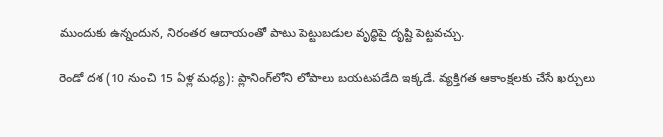ముందుకు ఉన్నందున, నిరంతర ఆదాయంతో పాటు పెట్టుబడుల వృద్ధిపై దృష్టి పెట్టవచ్చు.

రెండో దశ (10 నుంచి 15 ఏళ్ల మధ్య): ప్లానింగ్‌లోని లోపాలు బయటపడేది ఇక్కడే. వ్యక్తిగత ఆకాంక్షలకు చేసే ఖర్చులు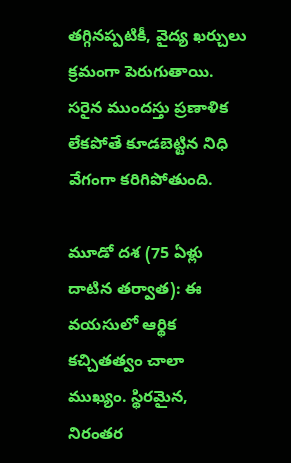తగ్గినప్పటికీ, వైద్య ఖర్చులు క్రమంగా పెరుగుతాయి. సరైన ముందస్తు ప్రణాళిక లేకపోతే కూడబెట్టిన నిధి వేగంగా కరిగిపోతుంది.

మూడో దశ (75 ఏళ్లు దాటిన తర్వాత): ఈ వయసులో ఆర్థిక కచ్చితత్వం చాలా ముఖ్యం. స్థిరమైన, నిరంతర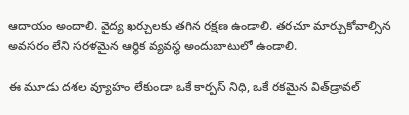ఆదాయం అందాలి. వైద్య ఖర్చులకు తగిన రక్షణ ఉండాలి. తరచూ మార్చుకోవాల్సిన అవసరం లేని సరళమైన ఆర్థిక వ్యవస్థ అందుబాటులో ఉండాలి.

ఈ మూడు దశల వ్యూహం లేకుండా ఒకే కార్పస్ నిధి, ఒకే రకమైన విత్‌డ్రావల్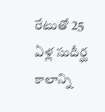రేటుతో 25 ఏళ్ల సుదీర్ఘ కాలాన్ని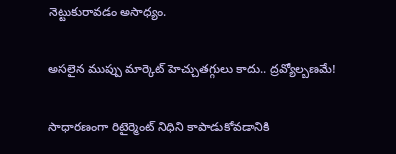నెట్టుకురావడం అసాధ్యం.

అసలైన ముప్పు మార్కెట్ హెచ్చుతగ్గులు కాదు.. ద్రవ్యోల్బణమే!

సాధారణంగా రిటైర్మెంట్ నిధిని కాపాడుకోవడానికి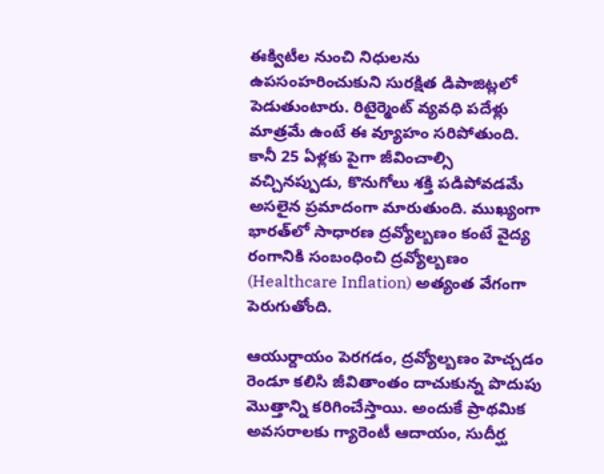ఈక్విటీల నుంచి నిధులను ఉపసంహరించుకుని సురక్షిత డిపాజిట్లలో పెడుతుంటారు. రిటైర్మెంట్ వ్యవధి పదేళ్లు మాత్రమే ఉంటే ఈ వ్యూహం సరిపోతుంది. కానీ 25 ఏళ్లకు పైగా జీవించాల్సి వచ్చినప్పుడు, కొనుగోలు శక్తి పడిపోవడమే అసలైన ప్రమాదంగా మారుతుంది. ముఖ్యంగా భారత్‌లో సాధారణ ద్రవ్యోల్బణం కంటే వైద్య రంగానికి సంబంధించి ద్రవ్యోల్బణం (Healthcare Inflation) అత్యంత వేగంగా పెరుగుతోంది.

ఆయుర్దాయం పెరగడం, ద్రవ్యోల్బణం హెచ్చడం రెండూ కలిసి జీవితాంతం దాచుకున్న పొదుపు మొత్తాన్ని కరిగించేస్తాయి. అందుకే ప్రాథమిక అవసరాలకు గ్యారెంటీ ఆదాయం, సుదీర్ఘ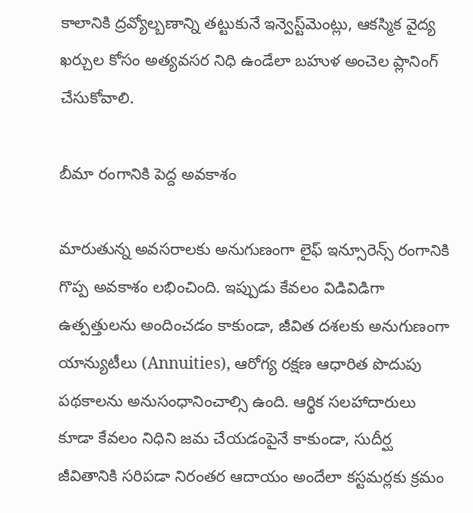కాలానికి ద్రవ్యోల్బణాన్ని తట్టుకునే ఇన్వెస్ట్‌మెంట్లు, ఆకస్మిక వైద్య ఖర్చుల కోసం అత్యవసర నిధి ఉండేలా బహుళ అంచెల ప్లానింగ్ చేసుకోవాలి.

బీమా రంగానికి పెద్ద అవకాశం

మారుతున్న అవసరాలకు అనుగుణంగా లైఫ్ ఇన్సూరెన్స్ రంగానికి గొప్ప అవకాశం లభించింది. ఇప్పుడు కేవలం విడివిడిగా ఉత్పత్తులను అందించడం కాకుండా, జీవిత దశలకు అనుగుణంగా యాన్యుటీలు (Annuities), ఆరోగ్య రక్షణ ఆధారిత పొదుపు పథకాలను అనుసంధానించాల్సి ఉంది. ఆర్థిక సలహాదారులు కూడా కేవలం నిధిని జమ చేయడంపైనే కాకుండా, సుదీర్ఘ జీవితానికి సరిపడా నిరంతర ఆదాయం అందేలా కస్టమర్లకు క్రమం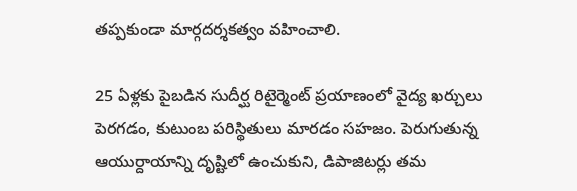తప్పకుండా మార్గదర్శకత్వం వహించాలి.

25 ఏళ్లకు పైబడిన సుదీర్ఘ రిటైర్మెంట్ ప్రయాణంలో వైద్య ఖర్చులు పెరగడం, కుటుంబ పరిస్థితులు మారడం సహజం. పెరుగుతున్న ఆయుర్దాయాన్ని దృష్టిలో ఉంచుకుని, డిపాజిటర్లు తమ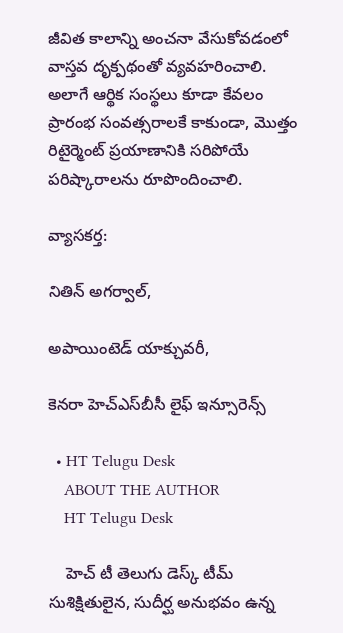జీవిత కాలాన్ని అంచనా వేసుకోవడంలో వాస్తవ దృక్పథంతో వ్యవహరించాలి. అలాగే ఆర్థిక సంస్థలు కూడా కేవలం ప్రారంభ సంవత్సరాలకే కాకుండా, మొత్తం రిటైర్మెంట్ ప్రయాణానికి సరిపోయే పరిష్కారాలను రూపొందించాలి.

వ్యాసకర్త:

నితిన్ అగర్వాల్,

అపాయింటెడ్ యాక్చువరీ,

కెనరా హెచ్‌ఎస్‌బీసీ లైఫ్ ఇన్సూరెన్స్

  • HT Telugu Desk
    ABOUT THE AUTHOR
    HT Telugu Desk

    హెచ్ టీ తెలుగు డెస్క్ టీమ్ సుశిక్షితులైన, సుదీర్ఘ అనుభవం ఉన్న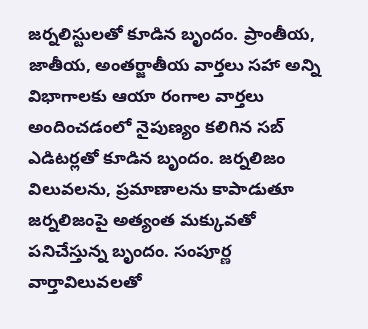జర్నలిస్టులతో కూడిన బృందం. ప్రాంతీయ, జాతీయ, అంతర్జాతీయ వార్తలు సహా అన్ని విభాగాలకు ఆయా రంగాల వార్తలు అందించడంలో నైపుణ్యం కలిగిన సబ్ ఎడిటర్లతో కూడిన బృందం. జర్నలిజం విలువలను, ప్రమాణాలను కాపాడుతూ జర్నలిజంపై అత్యంత మక్కువతో పనిచేస్తున్న బృందం. సంపూర్ణ వార్తావిలువలతో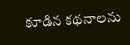కూడిన కథనాలను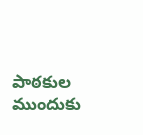పాఠకుల ముందుకు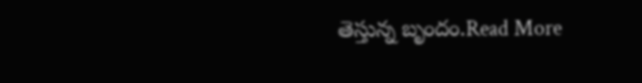తెస్తున్న బృందం.Read More